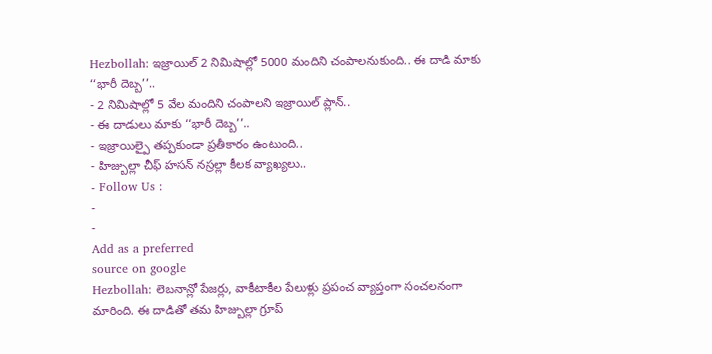Hezbollah: ఇజ్రాయిల్ 2 నిమిషాల్లో 5000 మందిని చంపాలనుకుంది.. ఈ దాడి మాకు ‘‘భారీ దెబ్బ’’..
- 2 నిమిషాల్లో 5 వేల మందిని చంపాలని ఇజ్రాయిల్ ప్లాన్..
- ఈ దాడులు మాకు ‘‘భారీ దెబ్బ’’..
- ఇజ్రాయిల్పై తప్పకుండా ప్రతీకారం ఉంటుంది..
- హిజ్బుల్లా చీఫ్ హసన్ నస్రల్లా కీలక వ్యాఖ్యలు..
- Follow Us :
-
-
Add as a preferred
source on google
Hezbollah: లెబనాన్లో పేజర్లు, వాకీటాకీల పేలుళ్లు ప్రపంచ వ్యాప్తంగా సంచలనంగా మారింది. ఈ దాడితో తమ హిజ్బుల్లా గ్రూప్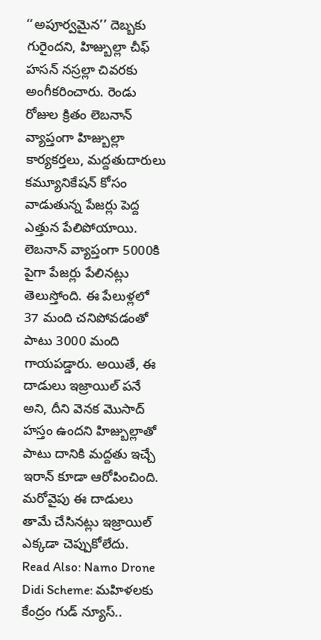‘‘అపూర్వమైన’’ దెబ్బకు గురైందని, హిజ్బుల్లా చీఫ్ హసన్ నస్రల్లా చివరకు అంగీకరించారు. రెండు రోజుల క్రితం లెబనాన్ వ్యాప్తంగా హిజ్బుల్లా కార్యకర్తలు, మద్దతుదారులు కమ్యూనికేషన్ కోసం వాడుతున్న పేజర్లు పెద్ద ఎత్తున పేలిపోయాయి. లెబనాన్ వ్యాప్తంగా 5000కి పైగా పేజర్లు పేలినట్లు తెలుస్తోంది. ఈ పేలుళ్లలో 37 మంది చనిపోవడంతో పాటు 3000 మంది గాయపడ్డారు. అయితే, ఈ దాడులు ఇజ్రాయిల్ పనే అని, దీని వెనక మొసాద్ హస్తం ఉందని హిజ్బుల్లాతో పాటు దానికి మద్దతు ఇచ్చే ఇరాన్ కూడా ఆరోపించింది. మరోవైపు ఈ దాడులు తామే చేసినట్లు ఇజ్రాయిల్ ఎక్కడా చెప్పుకోలేదు.
Read Also: Namo Drone Didi Scheme: మహిళలకు కేంద్రం గుడ్ న్యూస్..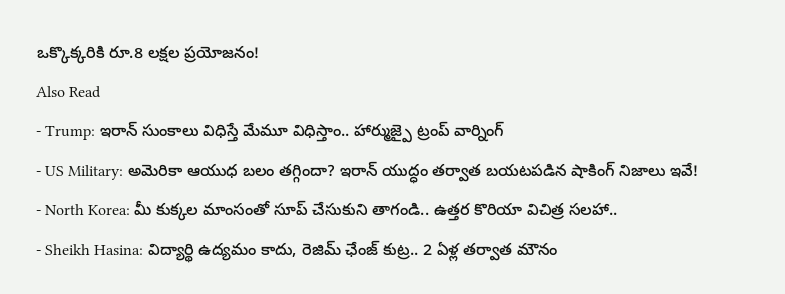ఒక్కొక్కరికి రూ.8 లక్షల ప్రయోజనం!
Also Read
- Trump: ఇరాన్ సుంకాలు విధిస్తే మేమూ విధిస్తాం.. హార్ముజ్పై ట్రంప్ వార్నింగ్
- US Military: అమెరికా ఆయుధ బలం తగ్గిందా? ఇరాన్ యుద్ధం తర్వాత బయటపడిన షాకింగ్ నిజాలు ఇవే!
- North Korea: మీ కుక్కల మాంసంతో సూప్ చేసుకుని తాగండి.. ఉత్తర కొరియా విచిత్ర సలహా..
- Sheikh Hasina: విద్యార్థి ఉద్యమం కాదు, రెజిమ్ ఛేంజ్ కుట్ర.. 2 ఏళ్ల తర్వాత మౌనం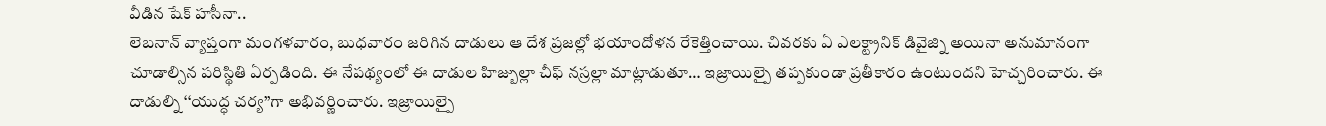వీడిన షేక్ హసీనా..
లెబనాన్ వ్యాప్తంగా మంగళవారం, బుధవారం జరిగిన దాడులు ఆ దేశ ప్రజల్లో భయాందోళన రేకెత్తించాయి. చివరకు ఏ ఎలక్ట్రానిక్ డివైజ్ని అయినా అనుమానంగా చూడాల్సిన పరిస్థితి ఏర్పడింది. ఈ నేపథ్యంలో ఈ దాడుల హిజ్బుల్లా చీఫ్ నస్రల్లా మాట్లాడుతూ… ఇజ్రాయిల్పై తప్పకుండా ప్రతీకారం ఉంటుందని హెచ్చరించారు. ఈ దాడుల్ని ‘‘యుద్ధ చర్య’’గా అభివర్ణించారు. ఇజ్రాయిల్పై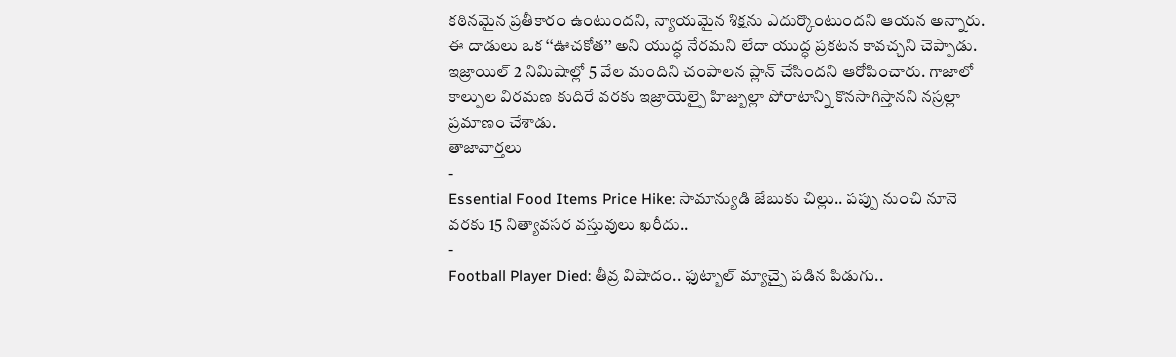కఠినమైన ప్రతీకారం ఉంటుందని, న్యాయమైన శిక్షను ఎదుర్కొంటుందని ఆయన అన్నారు. ఈ దాడులు ఒక ‘‘ఊచకోత’’ అని యుద్ధ నేరమని లేదా యుద్ధ ప్రకటన కావచ్చని చెప్పాడు. ఇజ్రాయిల్ 2 నిమిషాల్లో 5 వేల మందిని చంపాలన ప్లాన్ చేసిందని ఆరోపించారు. గాజాలో కాల్పుల విరమణ కుదిరే వరకు ఇజ్రాయెల్పై హిజ్బుల్లా పోరాటాన్ని కొనసాగిస్తానని నస్రల్లా ప్రమాణం చేశాడు.
తాజావార్తలు
-
Essential Food Items Price Hike: సామాన్యుడి జేబుకు చిల్లు.. పప్పు నుంచి నూనె వరకు 15 నిత్యావసర వస్తువులు ఖరీదు..
-
Football Player Died: తీవ్ర విషాదం.. ఫుట్బాల్ మ్యాచ్పై పడిన పిడుగు..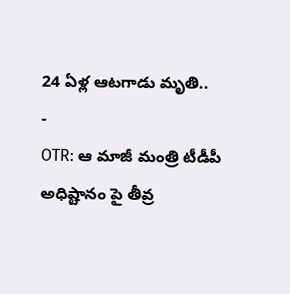24 ఏళ్ల ఆటగాడు మృతి..
-
OTR: ఆ మాజీ మంత్రి టీడీపీ అధిష్టానం పై తీవ్ర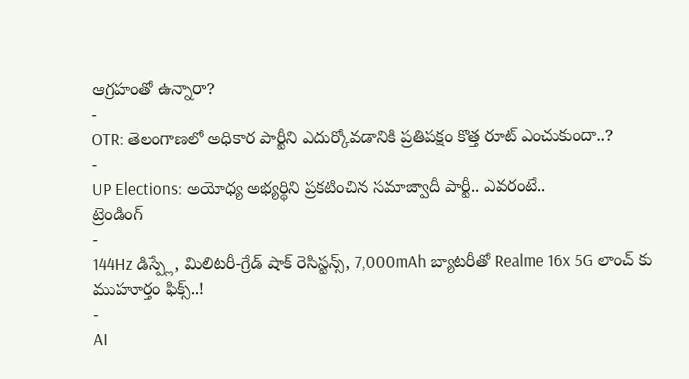ఆగ్రహంతో ఉన్నారా?
-
OTR: తెలంగాణలో అధికార పార్టీని ఎదుర్కోవడానికి ప్రతిపక్షం కొత్త రూట్ ఎంచుకుందా..?
-
UP Elections: అయోధ్య అభ్యర్థిని ప్రకటించిన సమాజ్వాదీ పార్టీ.. ఎవరంటే..
ట్రెండింగ్
-
144Hz డిస్ప్లే, మిలిటరీ-గ్రేడ్ షాక్ రెసిస్టన్స్, 7,000mAh బ్యాటరీతో Realme 16x 5G లాంచ్ కు ముహూర్తం ఫిక్స్..!
-
AI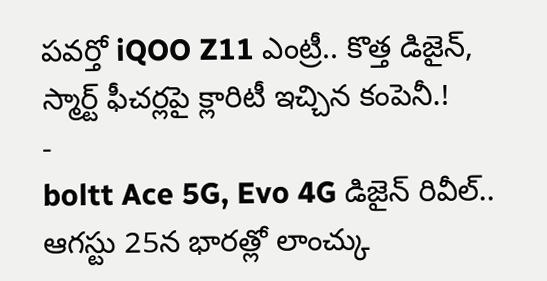పవర్తో iQOO Z11 ఎంట్రీ.. కొత్త డిజైన్, స్మార్ట్ ఫీచర్లపై క్లారిటీ ఇచ్చిన కంపెనీ.!
-
boltt Ace 5G, Evo 4G డిజైన్ రివీల్.. ఆగస్టు 25న భారత్లో లాంచ్కు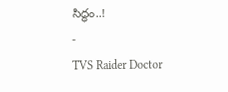సిద్ధం..!
-
TVS Raider Doctor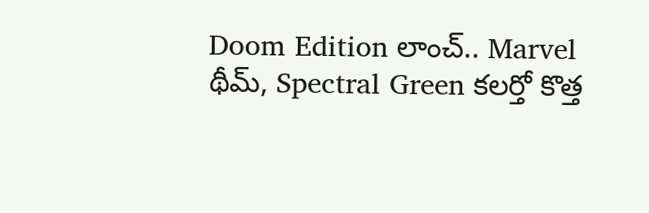Doom Edition లాంచ్.. Marvel థీమ్, Spectral Green కలర్తో కొత్త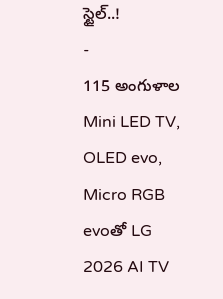స్టైల్..!
-
115 అంగుళాల Mini LED TV, OLED evo, Micro RGB evoతో LG 2026 AI TV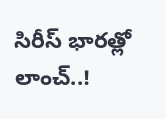సిరీస్ భారత్లో లాంచ్..!